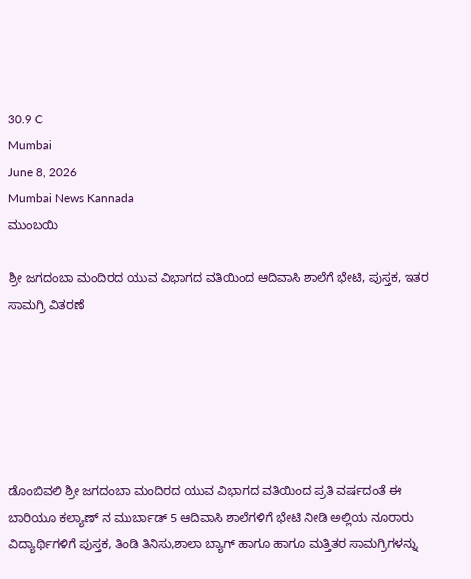30.9 C
Mumbai
June 8, 2026
Mumbai News Kannada
ಮುಂಬಯಿ

ಶ್ರೀ ಜಗದಂಬಾ ಮಂದಿರದ ಯುವ ವಿಭಾಗದ ವತಿಯಿಂದ ಆದಿವಾಸಿ ಶಾಲೆಗೆ ಭೇಟಿ, ಪುಸ್ತಕ, ಇತರ ಸಾಮಗ್ರಿ ವಿತರಣೆ






ಡೊಂಬಿವಲಿ ಶ್ರೀ ಜಗದಂಬಾ ಮಂದಿರದ ಯುವ ವಿಭಾಗದ ವತಿಯಿಂದ ಪ್ರತಿ ವರ್ಷದಂತೆ ಈ ಬಾರಿಯೂ ಕಲ್ಯಾಣ್ ನ ಮುರ್ಬಾಡ್ 5 ಆದಿವಾಸಿ ಶಾಲೆಗಳಿಗೆ ಭೇಟಿ ನೀಡಿ ಅಲ್ಲಿಯ ನೂರಾರು ವಿದ್ಯಾರ್ಥಿಗಳಿಗೆ ಪುಸ್ತಕ, ತಿಂಡಿ ತಿನಿಸು,ಶಾಲಾ ಬ್ಯಾಗ್ ಹಾಗೂ ಹಾಗೂ ಮತ್ತಿತರ ಸಾಮಗ್ರಿಗಳನ್ನು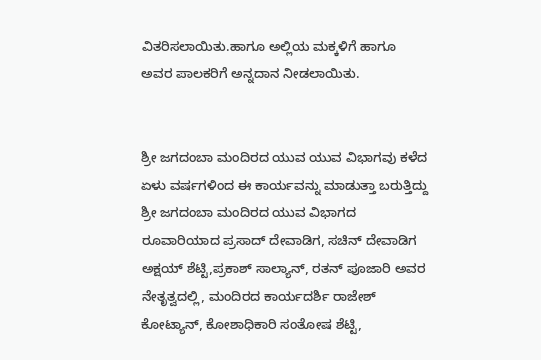ವಿತರಿಸಲಾಯಿತು.ಹಾಗೂ ಅಲ್ಲಿಯ ಮಕ್ಕಳಿಗೆ ಹಾಗೂ ಅವರ ಪಾಲಕರಿಗೆ ಅನ್ನದಾನ ನೀಡಲಾಯಿತು.


ಶ್ರೀ ಜಗದಂಬಾ ಮಂದಿರದ ಯುವ ಯುವ ವಿಭಾಗವು ಕಳೆದ ಏಳು ವರ್ಷಗಳಿಂದ ಈ ಕಾರ್ಯವನ್ನು ಮಾಡುತ್ತಾ ಬರುತ್ತಿದ್ದು ಶ್ರೀ ಜಗದಂಬಾ ಮಂದಿರದ ಯುವ ವಿಭಾಗದ ರೂವಾರಿಯಾದ ಪ್ರಸಾದ್ ದೇವಾಡಿಗ, ಸಚಿನ್ ದೇವಾಡಿಗ ಅಕ್ಷಯ್ ಶೆಟ್ಟಿ,ಪ್ರಕಾಶ್ ಸಾಲ್ಯಾನ್, ರತನ್ ಪೂಜಾರಿ ಅವರ ನೇತೃತ್ವದಲ್ಲಿ, ಮಂದಿರದ ಕಾರ್ಯದರ್ಶಿ ರಾಜೇಶ್ ಕೋಟ್ಯಾನ್, ಕೋಶಾಧಿಕಾರಿ ಸಂತೋಷ ಶೆಟ್ಟಿ,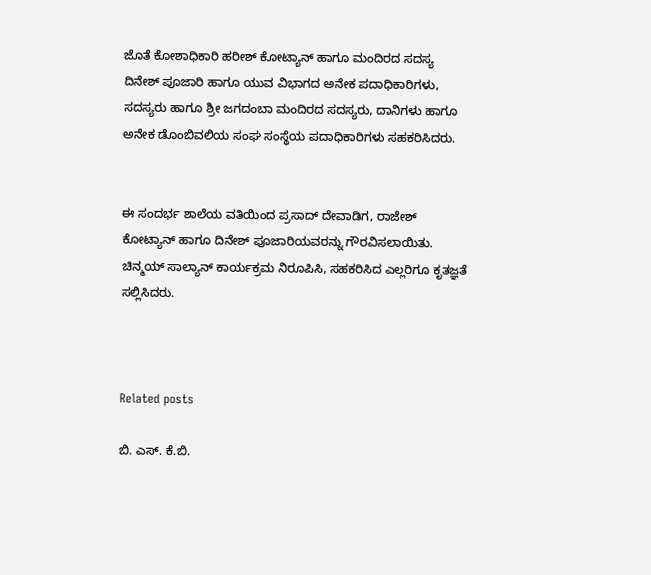ಜೊತೆ ಕೋಶಾಧಿಕಾರಿ ಹರೀಶ್ ಕೋಟ್ಯಾನ್ ಹಾಗೂ ಮಂದಿರದ ಸದಸ್ಯ ದಿನೇಶ್ ಪೂಜಾರಿ ಹಾಗೂ ಯುವ ವಿಭಾಗದ ಅನೇಕ ಪದಾಧಿಕಾರಿಗಳು, ಸದಸ್ಯರು ಹಾಗೂ ಶ್ರೀ ಜಗದಂಬಾ ಮಂದಿರದ ಸದಸ್ಯರು, ದಾನಿಗಳು ಹಾಗೂ ಅನೇಕ ಡೊಂಬಿವಲಿಯ ಸಂಘ ಸಂಸ್ಥೆಯ ಪದಾಧಿಕಾರಿಗಳು ಸಹಕರಿಸಿದರು.


ಈ ಸಂದರ್ಭ ಶಾಲೆಯ ವತಿಯಿಂದ ಪ್ರಸಾದ್ ದೇವಾಡಿಗ, ರಾಜೇಶ್ ಕೋಟ್ಯಾನ್ ಹಾಗೂ ದಿನೇಶ್ ಪೂಜಾರಿಯವರನ್ನು ಗೌರವಿಸಲಾಯಿತು. ಚಿನ್ಮಯ್ ಸಾಲ್ಯಾನ್ ಕಾರ್ಯಕ್ರಮ ನಿರೂಪಿಸಿ, ಸಹಕರಿಸಿದ ಎಲ್ಲರಿಗೂ ಕೃತಜ್ಞತೆ ಸಲ್ಲಿಸಿದರು.



Related posts

ಬಿ. ಎಸ್. ಕೆ.ಬಿ.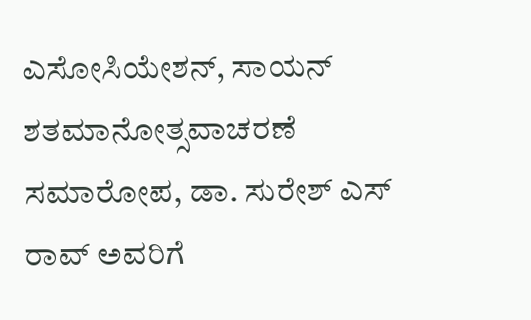ಎಸೋಸಿಯೇಶನ್, ಸಾಯನ್ ಶತಮಾನೋತ್ಸವಾಚರಣೆ ಸಮಾರೋಪ, ಡಾ. ಸುರೇಶ್ ಎಸ್ ರಾವ್ ಅವರಿಗೆ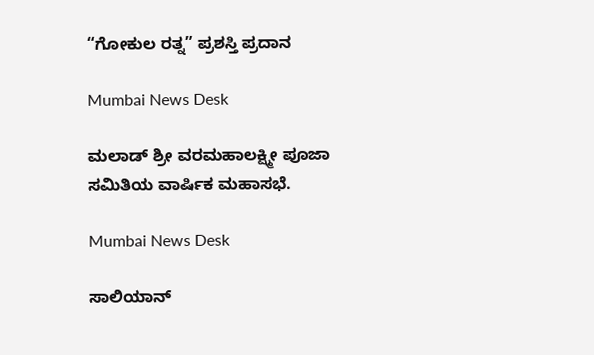“ಗೋಕುಲ ರತ್ನ” ಪ್ರಶಸ್ತಿ ಪ್ರದಾನ

Mumbai News Desk

ಮಲಾಡ್ ಶ್ರೀ ವರಮಹಾಲಕ್ಷ್ಮೀ ಪೂಜಾ ಸಮಿತಿಯ ವಾರ್ಷಿಕ ಮಹಾಸಭೆ.

Mumbai News Desk

ಸಾಲಿಯಾನ್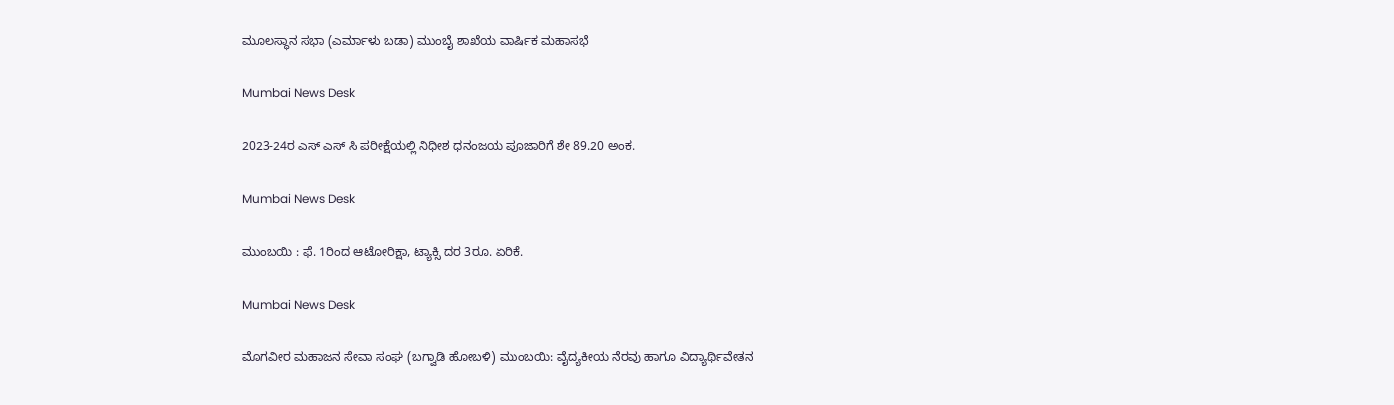ಮೂಲಸ್ಥಾನ ಸಭಾ (ಎರ್ಮಾಳು ಬಡಾ) ಮುಂಬೈ ಶಾಖೆಯ ವಾರ್ಷಿಕ ಮಹಾಸಭೆ

Mumbai News Desk

2023-24ರ ಎಸ್ ಎಸ್ ಸಿ ಪರೀಕ್ಷೆಯಲ್ಲಿ ನಿಧೀಶ ಧನಂಜಯ ಪೂಜಾರಿಗೆ ಶೇ 89.20 ಅಂಕ.

Mumbai News Desk

ಮುಂಬಯಿ : ಫೆ. 1ರಿಂದ ಆಟೋರಿಕ್ಷಾ, ಟ್ಯಾಕ್ಸಿ ದರ 3ರೂ. ಏರಿಕೆ.

Mumbai News Desk

ಮೊಗವೀರ ಮಹಾಜನ ಸೇವಾ ಸಂಘ (ಬಗ್ವಾಡಿ ಹೋಬಳಿ) ಮುಂಬಯಿ: ವೈದ್ಯಕೀಯ ನೆರವು ಹಾಗೂ ವಿದ್ಯಾರ್ಥಿವೇತನ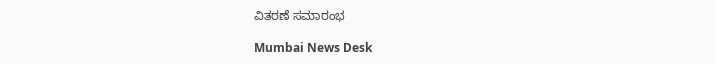ವಿತರಣೆ ಸಮಾರಂಭ

Mumbai News Desk